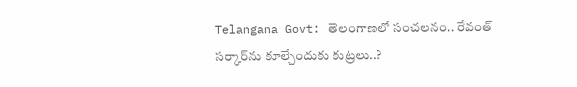Telangana Govt: తెలంగాణలో సంచలనం.. రేవంత్ సర్కార్‌ను కూల్చేందుకు కుట్రలు..?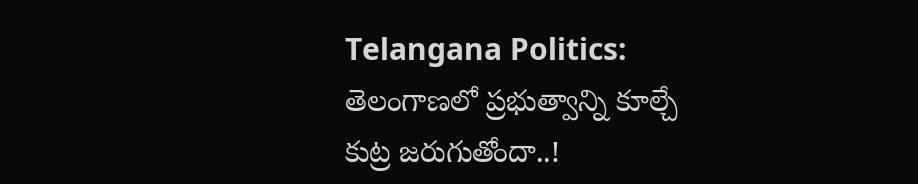Telangana Politics: తెలంగాణలో ప్రభుత్వాన్ని కూల్చే కుట్ర జరుగుతోందా..!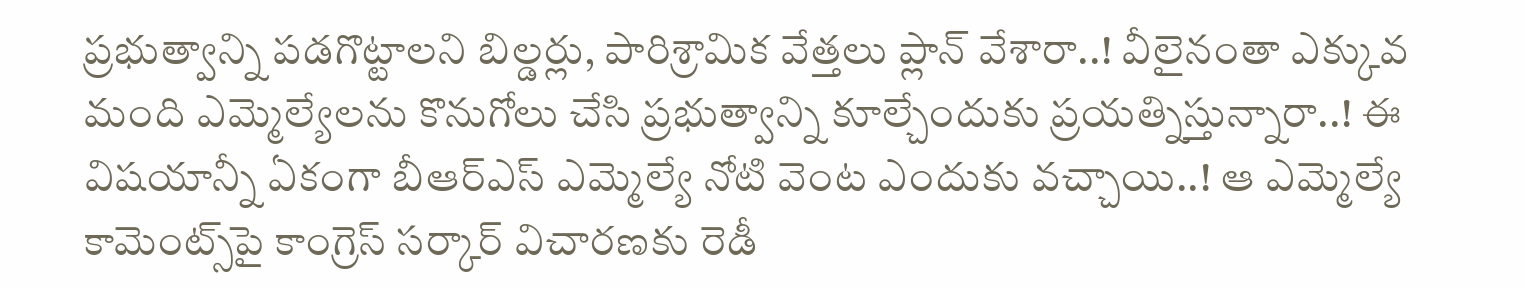ప్రభుత్వాన్ని పడగొట్టాలని బిల్డర్లు, పారిశ్రామిక వేత్తలు ప్లాన్ వేశారా..! వీలైనంతా ఎక్కువ మంది ఎమ్మెల్యేలను కొనుగోలు చేసి ప్రభుత్వాన్ని కూల్చేందుకు ప్రయత్నిస్తున్నారా..! ఈ విషయాన్నీ ఏకంగా బీఆర్‌ఎస్‌ ఎమ్మెల్యే నోటి వెంట ఎందుకు వచ్చాయి..! ఆ ఎమ్మెల్యే కామెంట్స్‌పై కాంగ్రెస్‌ సర్కార్‌ విచారణకు రెడీ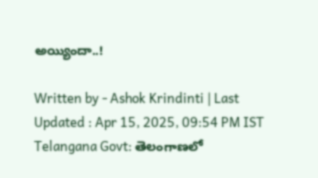అయ్యిందా..!

Written by - Ashok Krindinti | Last Updated : Apr 15, 2025, 09:54 PM IST
Telangana Govt: తెలంగాణలో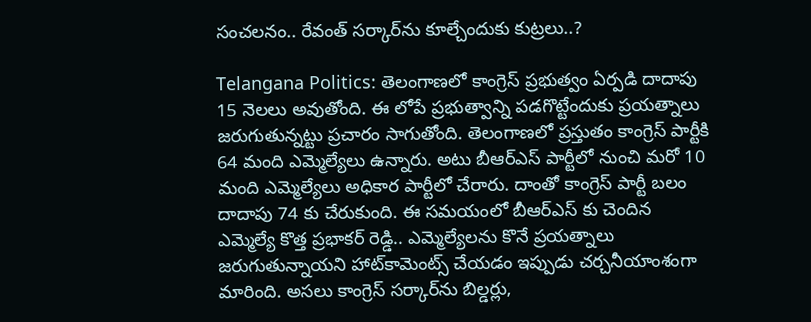సంచలనం.. రేవంత్ సర్కార్‌ను కూల్చేందుకు కుట్రలు..?

Telangana Politics: తెలంగాణలో కాంగ్రెస్‌ ప్రభుత్వం ఏర్పడి దాదాపు 15 నెలలు అవుతోంది. ఈ లోపే ప్రభుత్వాన్ని పడగొట్టేందుకు ప్రయత్నాలు జరుగుతున్నట్టు ప్రచారం సాగుతోంది. తెలంగాణలో ప్రస్తుతం కాంగ్రెస్ పార్టీకి 64 మంది ఎమ్మెల్యేలు ఉన్నారు. అటు బీఆర్‌ఎస్ పార్టీలో నుంచి మరో 10 మంది ఎమ్మెల్యేలు అధికార పార్టీలో చేరారు. దాంతో కాంగ్రెస్‌ పార్టీ బలం దాదాపు 74 కు చేరుకుంది. ఈ సమయంలో బీఆర్‌ఎస్‌ కు చెందిన ఎమ్మెల్యే కొత్త ప్రభాకర్‌ రెడ్డి.. ఎమ్మెల్యేలను కొనే ప్రయత్నాలు జరుగుతున్నాయని హాట్‌కామెంట్స్‌ చేయడం ఇప్పుడు చర్చనీయాంశంగా మారింది. అసలు కాంగ్రెస్‌ సర్కార్‌ను బిల్డర్లు,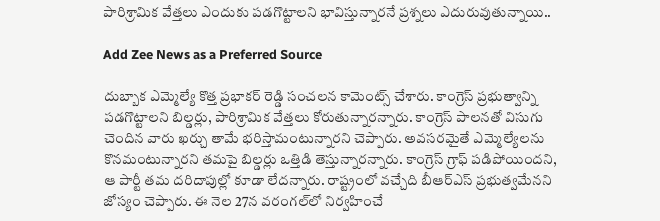పారిశ్రామిక వేత్తలు ఎందుకు పడగొట్టాలని భావిస్తున్నారనే ప్రశ్నలు ఎదురువుతున్నాయి..

Add Zee News as a Preferred Source

దుబ్బాక ఎమ్మెల్యే కొత్త ప్రభాకర్‌ రెడ్డి సంచలన కామెంట్స్‌ చేశారు. కాంగ్రెస్ ప్రభుత్వాన్ని పడగొట్టాలని బిల్డర్లు, పారిశ్రామిక వేత్తలు కోరుతున్నారన్నారు. కాంగ్రెస్‌ పాలనతో విసుగు చెందిన వారు ఖర్చు తామే భరిస్తామంటున్నారని చెప్పారు. అవసరమైతే ఎమ్మెల్యేలను కొనమంటున్నారని తమపై బిల్డర్లు ఒత్తిడి తెస్తున్నారన్నారు. కాంగ్రెస్‌ గ్రాఫ్‌ పడిపోయిందని, ఆ పార్టీ తమ దరిదాపుల్లో కూడా లేదన్నారు. రాష్ట్రంలో వచ్చేది బీఆర్‌ఎస్‌ ప్రభుత్వమేనని జోస్యం చెప్పారు. ఈ నెల 27న వరంగల్‌లో నిర్వహించే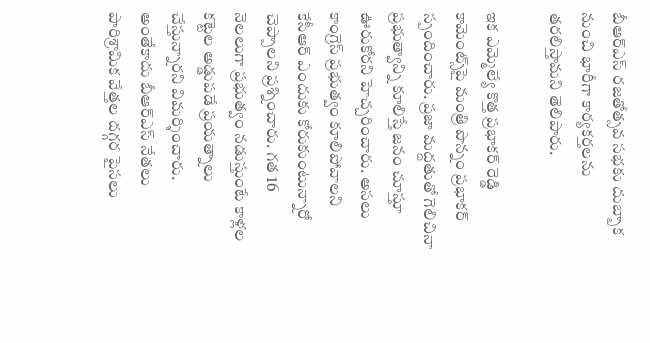బీఆర్‌ఎస్‌ రజతోత్సవ సభకు దుబ్బాక నుంచి భారీగా కార్యకర్తలను తరలిస్తామని తెలిపారు.

ఇక ఎమ్మెల్యే కొత్త ప్రభాకర్‌ రెడ్డి కామెంట్స్‌పై మంత్రి పొన్నం ప్రభాకర్ స్పందించారు. ప్రజా మద్దతుతో గెలిచినా ప్రభుత్వాన్ని కూలిస్తే జనం చూస్తూ ఊరుకోరని హెచ్చరించారు. అసలు కాంగ్రెస్‌ ప్రభుత్వం కూలిపోవాలని కేసీఆర్ ఎందుకు కోరుకుంటున్నారో చెప్పాలని ప్రశ్నించారు. గత 16 నెలలుగా ప్రభుత్వం నడుస్తుంటే కాళ్లల కట్టెల అడ్డుపడే ప్రయత్నాలు చేస్తున్నారని విమర్శించారు. అంతేకాదు బీఆర్ఎస్ నేతలు పారిశ్రామిక వేత్తల దగ్గర పైసలు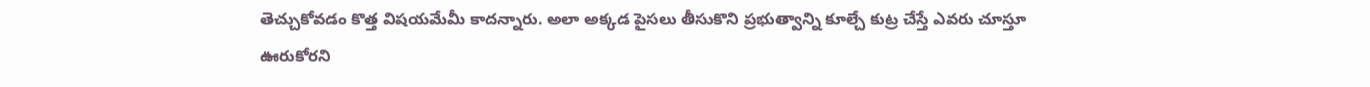తెచ్చుకోవడం కొత్త విషయమేమీ కాదన్నారు. అలా అక్కడ పైసలు తీసుకొని ప్రభుత్వాన్ని కూల్చే కుట్ర చేస్తే ఎవరు చూస్తూ ఊరుకోరని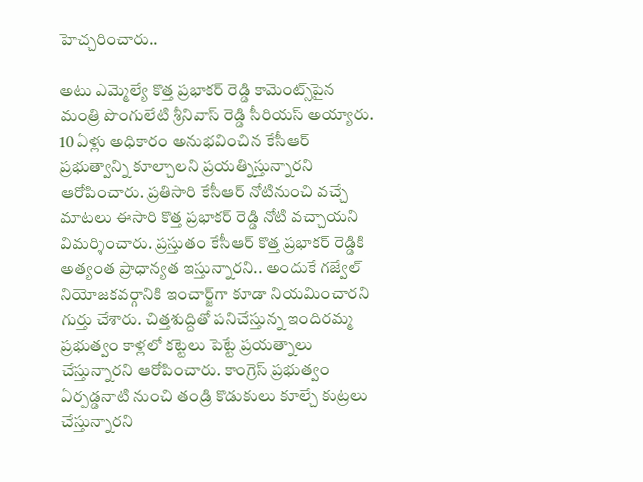హెచ్చరించారు..

అటు ఎమ్మెల్యే కొత్త ప్రభాకర్‌ రెడ్డి కామెంట్స్‌పైన మంత్రి పొంగులేటి శ్రీనివాస్‌ రెడ్డి సీరియస్‌ అయ్యారు. 10 ఏళ్లు అధికారం అనుభవించిన కేసీఆర్‌ ప్రభుత్వాన్ని కూల్చాలని ప్రయత్నిస్తున్నారని ఆరోపించారు. ప్రతిసారి కేసీఆర్‌ నోటినుంచి వచ్చే మాటలు ఈసారి కొత్త ప్రభాకర్ రెడ్డి నోటి వచ్చాయని విమర్శించారు. ప్రస్తుతం కేసీఆర్‌ కొత్త ప్రభాకర్‌ రెడ్డికి అత్యంత ప్రాధాన్యత ఇస్తున్నారని.. అందుకే గజ్వేల్‌ నియోజకవర్గానికి ఇంచార్జ్‌గా కూడా నియమించారని గుర్తు చేశారు. చిత్తశుద్దితో పనిచేస్తున్న ఇందిరమ్మ ప్రభుత్వం కాళ్లలో కట్టెలు పెట్టే ప్రయత్నాలు చేస్తున్నారని ఆరోపించారు. కాంగ్రెస్‌ ప్రభుత్వం ఏర్పడ్డనాటి నుంచి తండ్రి కొడుకులు కూల్చే కుట్రలు చేస్తున్నారని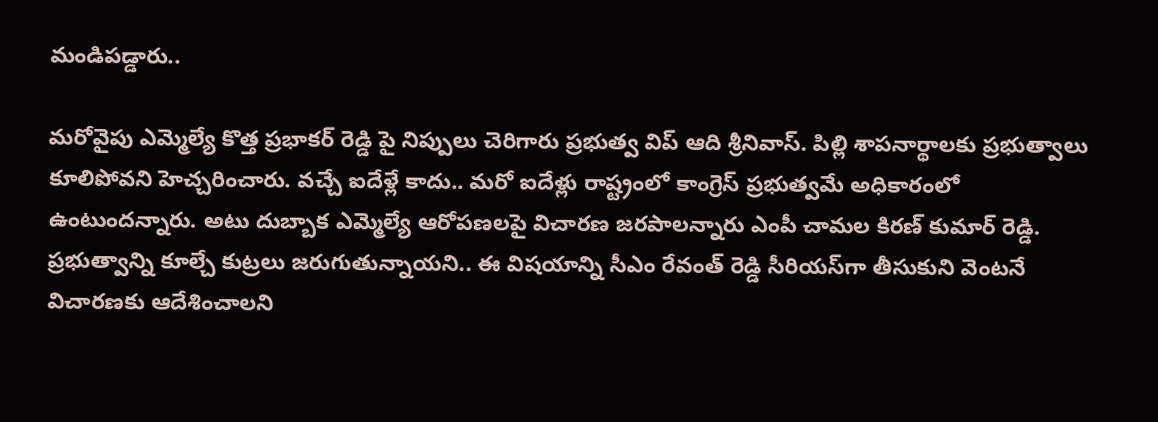మండిపడ్డారు..

మరోవైపు ఎమ్మెల్యే కొత్త ప్రభాకర్‌ రెడ్డి పై నిప్పులు చెరిగారు ప్రభుత్వ విప్‌ ఆది శ్రీనివాస్‌. పిల్లి శాపనార్థాలకు ప్రభుత్వాలు కూలిపోవని హెచ్చరించారు. వచ్చే ఐదేళ్లే కాదు.. మరో ఐదేళ్లు రాష్ట్రంలో కాంగ్రెస్‌ ప్రభుత్వమే అధికారంలో ఉంటుందన్నారు. అటు దుబ్బాక ఎమ్మెల్యే ఆరోపణలపై విచారణ జరపాలన్నారు ఎంపీ చామల కిరణ్ కుమార్‌ రెడ్డి. ప్రభుత్వాన్ని కూల్చే కుట్రలు జరుగుతున్నాయని.. ఈ విషయాన్ని సీఎం రేవంత్ రెడ్డి సీరియస్‌గా తీసుకుని వెంటనే విచారణకు ఆదేశించాలని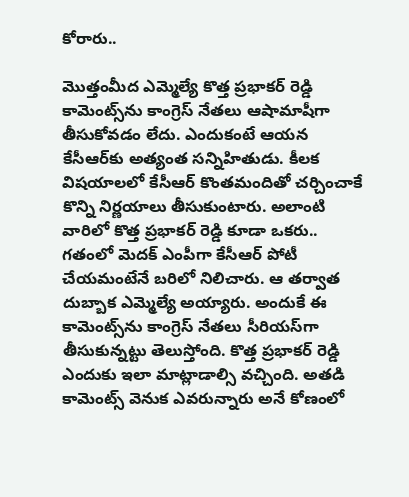కోరారు..

మొత్తంమీద ఎమ్మెల్యే కొత్త ప్రభాకర్ రెడ్డి కామెంట్స్‌ను కాంగ్రెస్ నేతలు ఆషామాషీగా తీసుకోవడం లేదు. ఎందుకంటే ఆయన కేసీఆర్‌కు అత్యంత సన్నిహితుడు. కీలక విషయాలలో కేసీఆర్‌ కొంతమందితో చర్చించాకే కొన్ని నిర్ణయాలు తీసుకుంటారు. అలాంటి వారిలో కొత్త ప్రభాకర్‌ రెడ్డి కూడా ఒకరు.. గతంలో మెదక్ ఎంపీగా కేసీఆర్‌ పోటీ చేయమంటేనే బరిలో నిలిచారు. ఆ తర్వాత దుబ్బాక ఎమ్మెల్యే అయ్యారు. అందుకే ఈ కామెంట్స్‌ను కాంగ్రెస్‌ నేతలు సీరియస్‌గా తీసుకున్నట్టు తెలుస్తోంది. కొత్త ప్రభాకర్‌ రెడ్డి ఎందుకు ఇలా మాట్లాడాల్సి వచ్చింది. అతడి కామెంట్స్ వెనుక ఎవరున్నారు అనే కోణంలో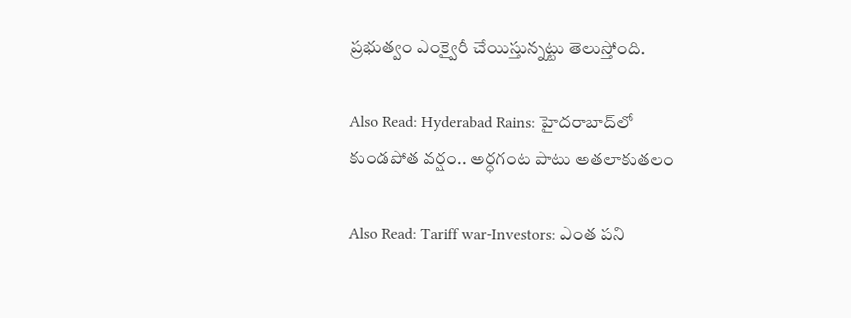ప్రభుత్వం ఎంక్వైరీ చేయిస్తున్నట్టు తెలుస్తోంది.

Also Read: Hyderabad Rains: హైదరాబాద్‌లో కుండపోత వర్షం.. అర్ధగంట పాటు అతలాకుతలం

Also Read: Tariff war-Investors: ఎంత పని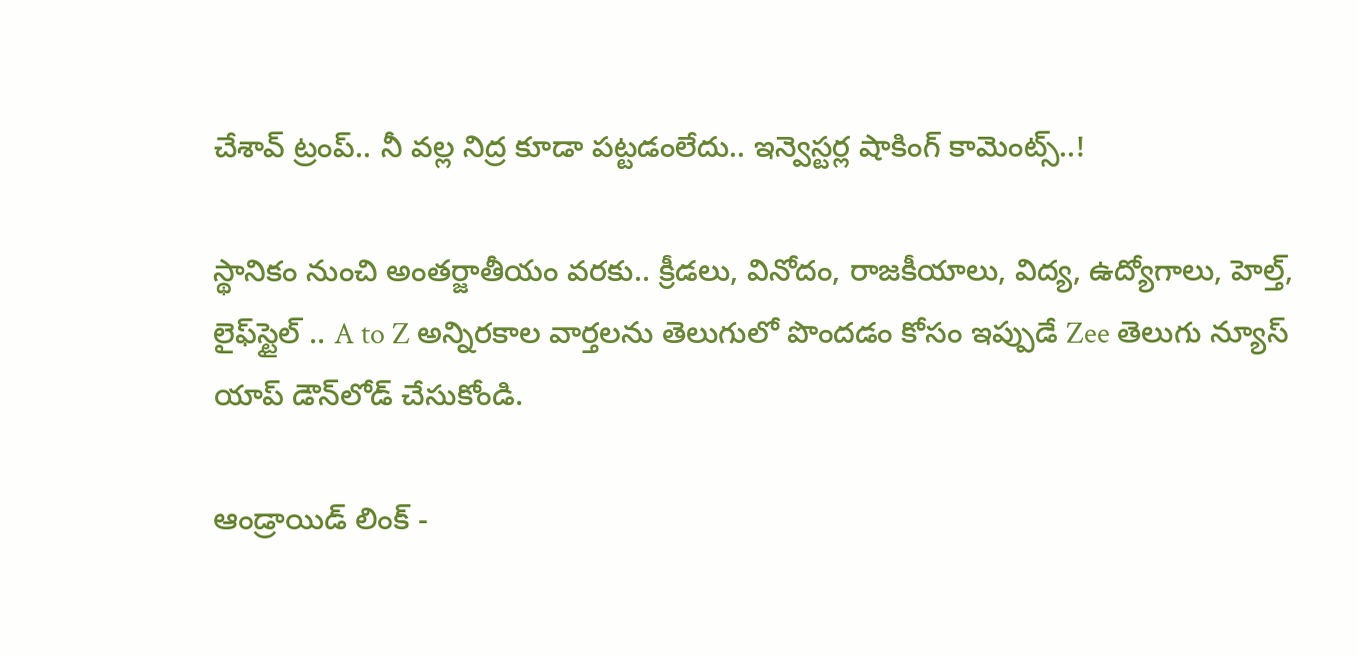చేశావ్‌ ట్రంప్‌.. నీ వల్ల నిద్ర కూడా పట్టడంలేదు.. ఇన్వెస్టర్ల షాకింగ్ కామెంట్స్..!

స్థానికం నుంచి అంతర్జాతీయం వరకు.. క్రీడలు, వినోదం, రాజకీయాలు, విద్య, ఉద్యోగాలు, హెల్త్, లైఫ్‌స్టైల్ .. A to Z అన్నిరకాల వార్తలను తెలుగులో పొందడం కోసం ఇప్పుడే Zee తెలుగు న్యూస్ యాప్ డౌన్‌లోడ్ చేసుకోండి.

ఆండ్రాయిడ్ లింక్ -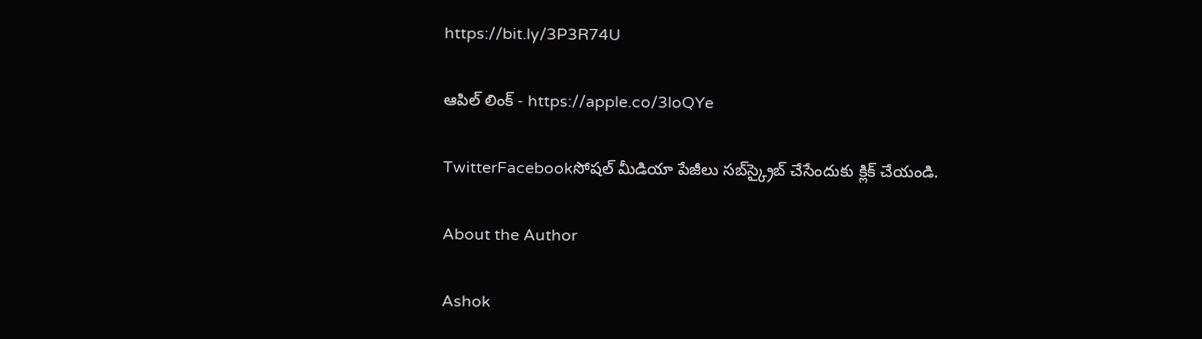https://bit.ly/3P3R74U

ఆపిల్ లింక్ - https://apple.co/3loQYe

TwitterFacebookసోషల్ మీడియా పేజీలు సబ్‌స్క్రైబ్ చేసేందుకు క్లిక్ చేయండి.

About the Author

Ashok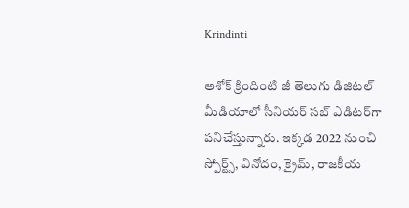Krindinti

అశోక్‌ క్రిందింటి జీ తెలుగు డిజిటల్ మీడియాలో సీనియర్ సబ్ ఎడిటర్‌గా పనిచేస్తున్నారు. ఇక్కడ 2022 నుంచి స్పోర్ట్స్, వినోదం, క్రైమ్, రాజకీయ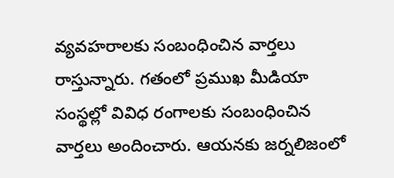వ్యవహరాలకు సంబంధించిన వార్తలు రాస్తున్నారు. గతంలో ప్రముఖ మీడియా సంస్థల్లో వివిధ రంగాలకు సంబంధించిన వార్తలు అందించారు. ఆయనకు జర్నలిజంలో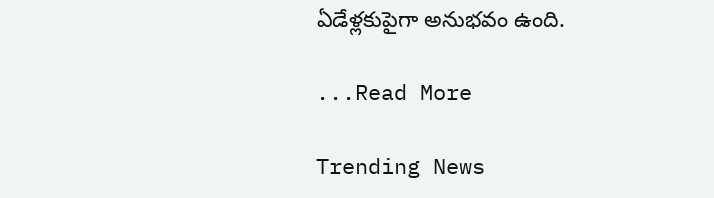ఏడేళ్లకుపైగా అనుభవం ఉంది.

...Read More

Trending News